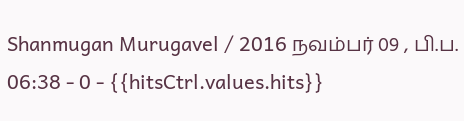Shanmugan Murugavel / 2016 நவம்பர் 09 , பி.ப. 06:38 - 0 - {{hitsCtrl.values.hits}}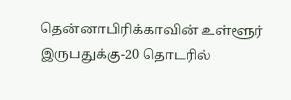தென்னாபிரிக்காவின் உள்ளூர் இருபதுக்கு-20 தொடரில்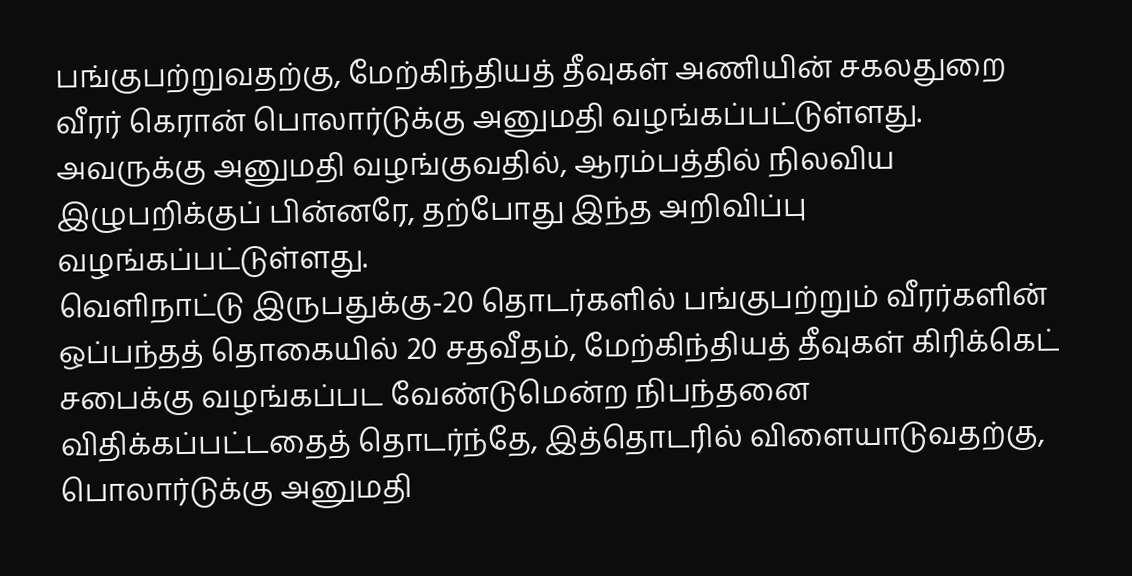பங்குபற்றுவதற்கு, மேற்கிந்தியத் தீவுகள் அணியின் சகலதுறை வீரர் கெரான் பொலார்டுக்கு அனுமதி வழங்கப்பட்டுள்ளது. அவருக்கு அனுமதி வழங்குவதில், ஆரம்பத்தில் நிலவிய இழுபறிக்குப் பின்னரே, தற்போது இந்த அறிவிப்பு வழங்கப்பட்டுள்ளது.
வெளிநாட்டு இருபதுக்கு-20 தொடர்களில் பங்குபற்றும் வீரர்களின் ஒப்பந்தத் தொகையில் 20 சதவீதம், மேற்கிந்தியத் தீவுகள் கிரிக்கெட் சபைக்கு வழங்கப்பட வேண்டுமென்ற நிபந்தனை விதிக்கப்பட்டதைத் தொடர்ந்தே, இத்தொடரில் விளையாடுவதற்கு, பொலார்டுக்கு அனுமதி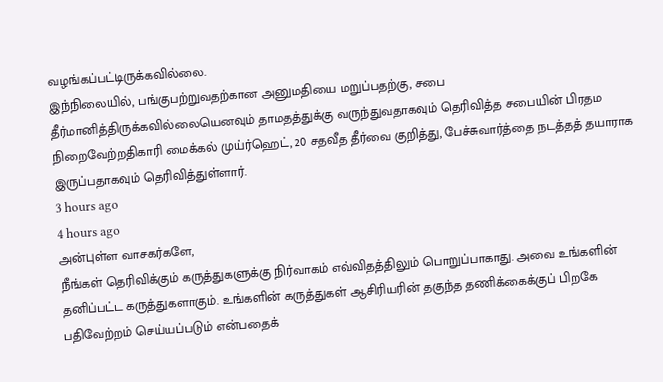வழங்கப்பட்டிருக்கவில்லை.
இந்நிலையில், பங்குபற்றுவதற்கான அனுமதியை மறுப்பதற்கு, சபை தீர்மானித்திருக்கவில்லையெனவும் தாமதத்துக்கு வருந்துவதாகவும் தெரிவித்த சபையின் பிரதம நிறைவேற்றதிகாரி மைக்கல் முய்ர்ஹெட், 20 சதவீத தீர்வை குறித்து, பேச்சுவார்த்தை நடத்தத் தயாராக இருப்பதாகவும் தெரிவித்துள்ளார்.
3 hours ago
4 hours ago
அன்புள்ள வாசகர்களே,
நீங்கள் தெரிவிக்கும் கருத்துகளுக்கு நிர்வாகம் எவ்விதத்திலும் பொறுப்பாகாது. அவை உங்களின் தனிப்பட்ட கருத்துகளாகும். உங்களின் கருத்துகள் ஆசிரியரின் தகுந்த தணிக்கைக்குப் பிறகே பதிவேற்றம் செய்யப்படும் என்பதைக்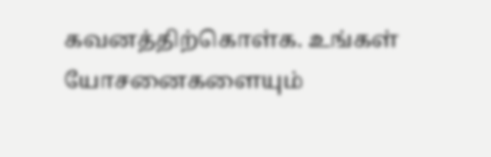கவனத்திற்கொள்க. உங்கள் யோசனைகளையும்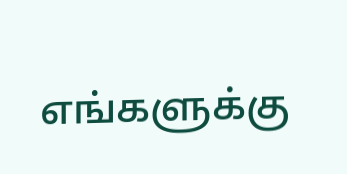எங்களுக்கு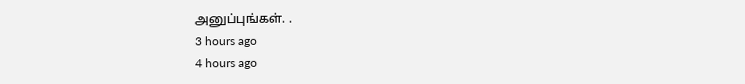அனுப்புங்கள். .
3 hours ago
4 hours ago